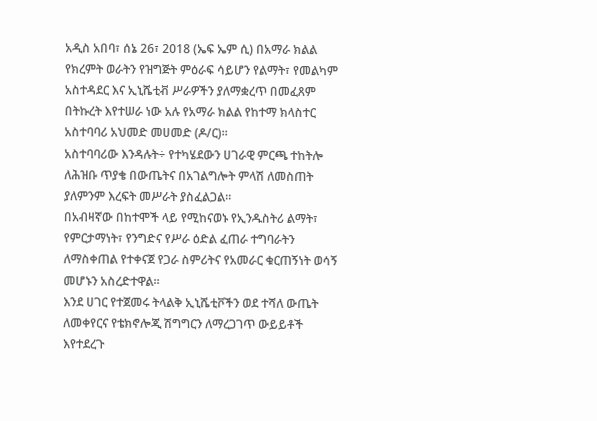አዲስ አበባ፣ ሰኔ 26፣ 2018 (ኤፍ ኤም ሲ) በአማራ ክልል የክረምት ወራትን የዝግጅት ምዕራፍ ሳይሆን የልማት፣ የመልካም አስተዳደር እና ኢኒሼቲቭ ሥራዎችን ያለማቋረጥ በመፈጸም በትኩረት እየተሠራ ነው አሉ የአማራ ክልል የከተማ ክላስተር አስተባባሪ አህመድ መሀመድ (ዶ/ር)።
አስተባባሪው እንዳሉት÷ የተካሄደውን ሀገራዊ ምርጫ ተከትሎ ለሕዝቡ ጥያቄ በውጤትና በአገልግሎት ምላሽ ለመስጠት ያለምንም እረፍት መሥራት ያስፈልጋል።
በአብዛኛው በከተሞች ላይ የሚከናወኑ የኢንዱስትሪ ልማት፣ የምርታማነት፣ የንግድና የሥራ ዕድል ፈጠራ ተግባራትን ለማስቀጠል የተቀናጀ የጋራ ስምሪትና የአመራር ቁርጠኝነት ወሳኝ መሆኑን አስረድተዋል።
እንደ ሀገር የተጀመሩ ትላልቅ ኢኒሼቲቮችን ወደ ተሻለ ውጤት ለመቀየርና የቴክኖሎጂ ሽግግርን ለማረጋገጥ ውይይቶች እየተደረጉ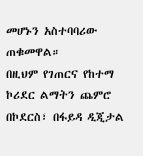መሆኑን አስተባባሪው ጠቁመዋል።
በዚህም የገጠርና የከተማ ኮሪደር ልማትን ጨምሮ በኮደርስ፣ በፋይዳ ዲጂታል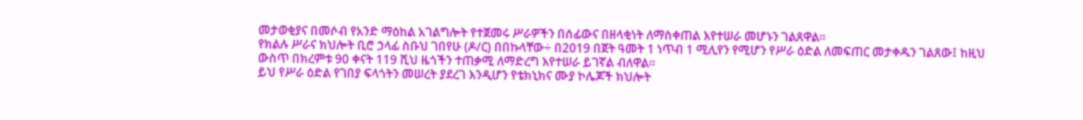መታወቂያና በመሶብ የአንድ ማዕከል አገልግሎት የተጀመሩ ሥራዎችን በሰፊውና በዘላቂነት ለማስቀጠል እየተሠራ መሆኑን ገልጸዋል።
የክልሉ ሥራና ክህሎት ቢሮ ኃላፊ ስቡህ ገበየሁ (ዶ/ር) በበኩላቸው÷ በ2019 በጀት ዓመት 1 ነጥብ 1 ሚሊየን የሚሆን የሥራ ዕድል ለመፍጠር መታቀዱን ገልጸው፤ ከዚህ ውስጥ በክረምቱ 90 ቀናት 119 ሺህ ዜጎችን ተጠቃሚ ለማድረግ እየተሠራ ይገኛል ብለዋል።
ይህ የሥራ ዕድል የገበያ ፍላጎትን መሠረት ያደረገ እንዲሆን የቴክኒክና ሙያ ኮሌጆች ክህሎት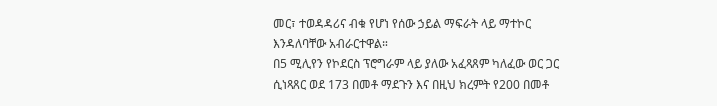መር፣ ተወዳዳሪና ብቁ የሆነ የሰው ኃይል ማፍራት ላይ ማተኮር እንዳለባቸው አብራርተዋል።
በ5 ሚሊየን የኮደርስ ፕሮግራም ላይ ያለው አፈጻጸም ካለፈው ወር ጋር ሲነጻጸር ወደ 173 በመቶ ማደጉን እና በዚህ ክረምት የ200 በመቶ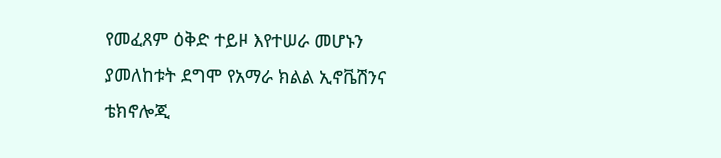የመፈጸም ዕቅድ ተይዞ እየተሠራ መሆኑን ያመለከቱት ደግሞ የአማራ ክልል ኢኖቬሽንና ቴክኖሎጂ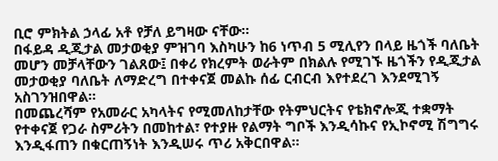ቢሮ ምክትል ኃላፊ አቶ የቻለ ይግዛው ናቸው።
በፋይዳ ዲጂታል መታወቂያ ምዝገባ እስካሁን ከ6 ነጥብ 5 ሚሊየን በላይ ዜጎች ባለቤት መሆን መቻላቸውን ገልጸው፤ በቀሪ የክረምት ወራትም በክልሉ የሚገኙ ዜጎችን የዲጂታል መታወቂያ ባለቤት ለማድረግ በተቀናጀ መልኩ ሰፊ ርብርብ እየተደረገ እንደሚገኝ አስገንዝበዋል።
በመጨረሻም የአመራር አካላትና የሚመለከታቸው የትምህርትና የቴክኖሎጂ ተቋማት የተቀናጀ የጋራ ስምሪትን በመከተል፣ የተያዙ የልማት ግቦች እንዲሳኩና የኢኮኖሚ ሽግግሩ እንዲፋጠን በቁርጠኝነት እንዲሠሩ ጥሪ አቅርበዋል።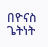በዮናስ ጌትነት